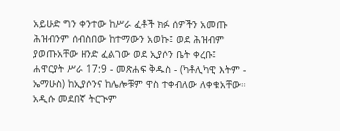አይሁድ ግን ቀንተው ከሥራ ፈቶች ክፉ ሰዎችን አመጡ ሕዝብንም ሰብስበው ከተማውን አወኩ፤ ወደ ሕዝብም ያወጡአቸው ዘንድ ፈልገው ወደ ኢያሶን ቤት ቀረቡ፤
ሐዋርያት ሥራ 17:9 - መጽሐፍ ቅዱስ - (ካቶሊካዊ እትም - ኤማሁስ) ከኢያሶንና ከሌሎቹም ዋስ ተቀብለው ለቀቁአቸው። አዲሱ መደበኛ ትርጒም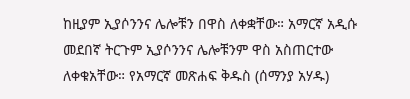ከዚያም ኢያሶንንና ሌሎቹን በዋስ ለቀቋቸው። አማርኛ አዲሱ መደበኛ ትርጉም ኢያሶንንና ሌሎቹንም ዋስ አስጠርተው ለቀቁአቸው። የአማርኛ መጽሐፍ ቅዱስ (ሰማንያ አሃዱ)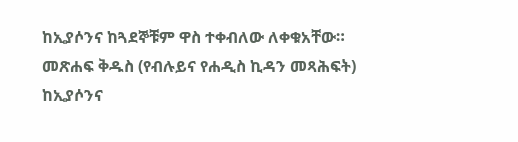ከኢያሶንና ከጓደኞቹም ዋስ ተቀብለው ለቀቁአቸው። መጽሐፍ ቅዱስ (የብሉይና የሐዲስ ኪዳን መጻሕፍት) ከኢያሶንና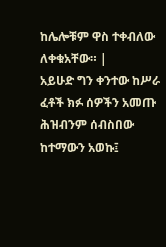ከሌሎቹም ዋስ ተቀብለው ለቀቁአቸው። |
አይሁድ ግን ቀንተው ከሥራ ፈቶች ክፉ ሰዎችን አመጡ ሕዝብንም ሰብስበው ከተማውን አወኩ፤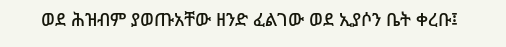ወደ ሕዝብም ያወጡአቸው ዘንድ ፈልገው ወደ ኢያሶን ቤት ቀረቡ፤